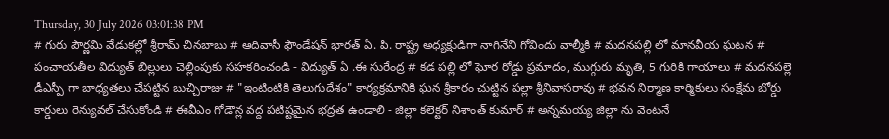Thursday, 30 July 2026 03:01:38 PM
# గురు పౌర్ణమి వేడుకల్లో శ్రీరామ్ చినబాబు # ఆదివాసీ ఫౌండేషన్ భారత్ ఏ. పి. రాష్ట్ర అధ్యక్షుడిగా నాగినేని గోవిందు వాల్మీకి # మదనపల్లి లో మానవీయ ఘటన # పంచాయతీల విద్యుత్ బిల్లులు చెల్లింపుకు సహకరించండి - విద్యుత్ ఏ .ఈ సురేంద్ర # కడ పల్లి లో ఘోర రోడ్డు ప్రమాదం, ముగ్గురు మృతి, 5 గురికి గాయాలు # మదనపల్లె డీఎస్పీ గా బాధ్యతలు చేపట్టిన బుచ్చిరాజు # "ఇంటింటికి తెలుగుదేశం" కార్యక్రమానికి ఘన శ్రీకారం చుట్టిన పల్లా శ్రీనివాసరావు # భవన నిర్మాణ కార్మికులు సంక్షేమ బోర్డు కార్డులు రెన్యువల్ చేసుకోండి # ఈవీఎం గోడౌన్ల వద్ద పటిష్టమైన భద్రత ఉండాలి - జిల్లా కలెక్టర్ నిశాంత్ కుమార్ # అన్నమయ్య జిల్లా ను వెంటనే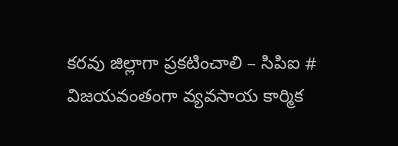కరవు జిల్లాగా ప్రకటించాలి – సిపిఐ # విజయవంతంగా వ్యవసాయ కార్మిక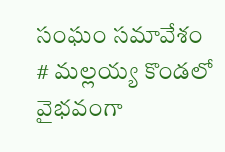సంఘం సమావేశం # మల్లయ్య కొండలో వైభవంగా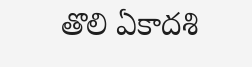తొలి ఏకాదశి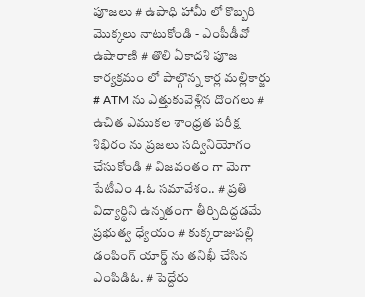పూజలు # ఉపాధి హామీ లో కొబ్బరి మొక్కలు నాటుకోండి - ఎంపీడీవో ఉషారాణి # తొలి ఏకాదశి పూజ కార్యక్రమం లో పాల్గొన్న కార్ల మల్లికార్జు # ATM ను ఎత్తుకువెళ్లిన దొంగలు # ఉచిత ఎముకల శాంధ్రత పరీక్ష శిభిరం ను ప్రజలు సద్వినియోగం చేసుకోండి # విజవంతం గా మెగా పేటీఎం 4.ఓ సమావేశం.. # ప్రతి విద్యార్థిని ఉన్నతంగా తీర్చిదిద్దడమే ప్రభుత్వ ధ్యేయం # కుక్కరాజుపల్లి డంపింగ్ యార్డ్ ను తనిఖీ చేసిన ఎంపిడిఓ. # పెద్దేరు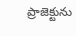ప్రాజెక్టును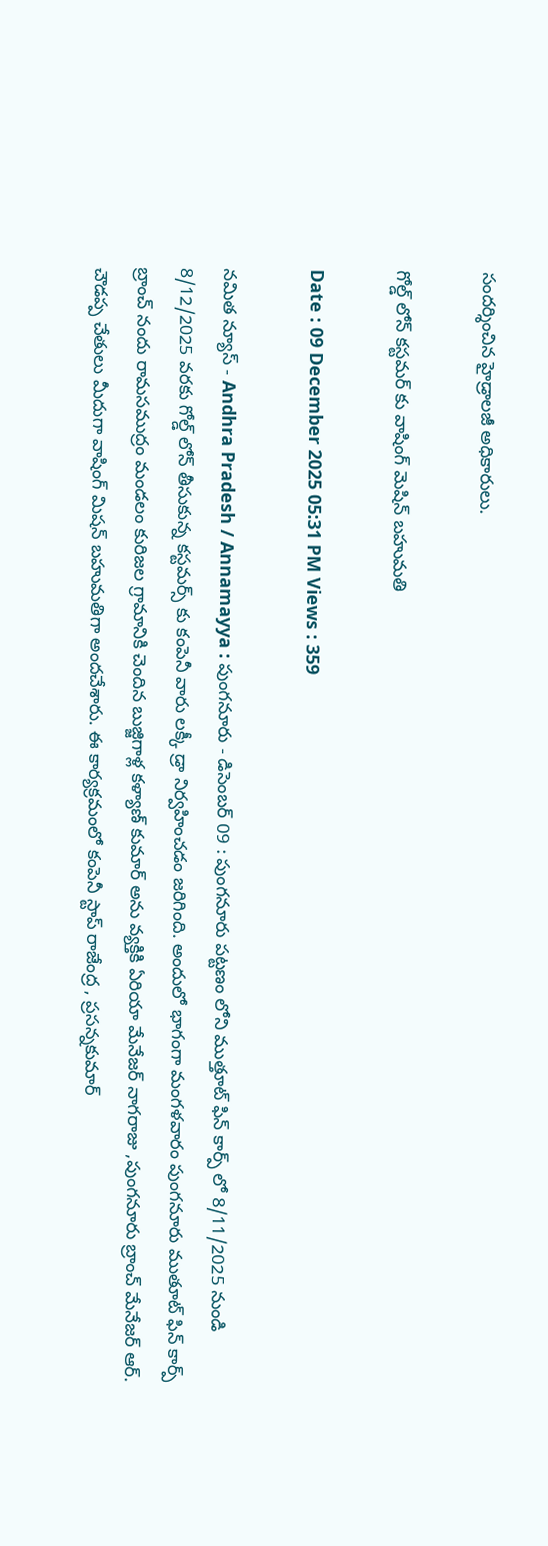సందర్శించిన హైడ్రాలజీ అధికారులు.

గోల్డ్ లోన్ కస్టమర్ కు వాషింగ్ మెషిన్ బహుమతి

Date : 09 December 2025 05:31 PM Views : 359

నమిత న్యూస్ - Andhra Pradesh / Annamayya : పుంగనూరు - డిసెంబర్ 09 : పుంగనూరు పట్టణం లోని ముత్తూట్ ఫిన్ కార్ప్ లో 8/11/2025 నుండి 8/12/2025 వరకు గోల్డ్ లోన్ తీసుకున్న కస్టమర్స్ కు కంపెనీ వారు లక్కీ డ్రా నిర్వహించడం జరిగింది. అందులో భాగంగా మంగళవారం పుంగనూరు ముతూట్ ఫిన్ కార్ప్ బ్రాంచ్ నందు రామసముద్రం మండలం కురిజల గ్రామానికి చెందిన బుజ్జిగాళ్ల కళ్యాణ్ కుమార్ అను వ్యక్తికి ఏరియా మేనేజర్ నాగరాజు ,పుంగనూరు బ్రాంచ్ మేనేజర్ ఆర్. చౌడప్ప చేతులు మీదుగా వాషింగ్ మిషన్ బహుమతిగా అందచేశారు. ఈ కార్యక్రమంలో కంపెనీ స్టాప్ రాజేంద్ర , ప్రసన్నకుమార్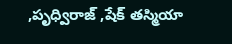,పృధ్విరాజ్ ,షేక్ తస్మియా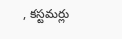, కస్టమర్లు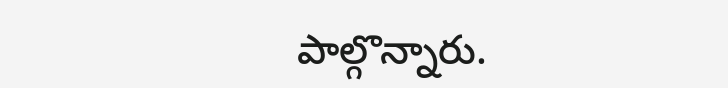పాల్గొన్నారు.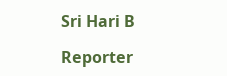Sri Hari B

Reporter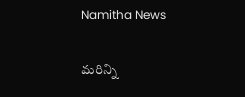Namitha News

మరిన్ని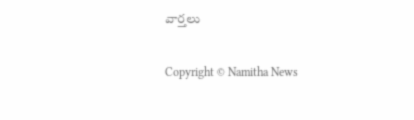వార్తలు

Copyright © Namitha News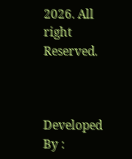2026. All right Reserved.



Developed By :